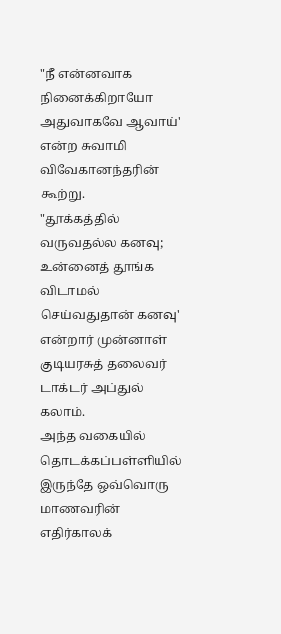"நீ என்னவாக நினைக்கிறாயோ அதுவாகவே ஆவாய்' என்ற சுவாமி விவேகானந்தரின் கூற்று.
"தூக்கத்தில் வருவதல்ல கனவு; உன்னைத் தூங்க விடாமல் செய்வதுதான் கனவு' என்றார் முன்னாள் குடியரசுத் தலைவர் டாக்டர் அப்துல் கலாம்.
அந்த வகையில் தொடக்கப்பள்ளியில் இருந்தே ஒவ்வொரு மாணவரின் எதிர்காலக்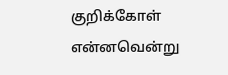குறிக்கோள் என்னவென்று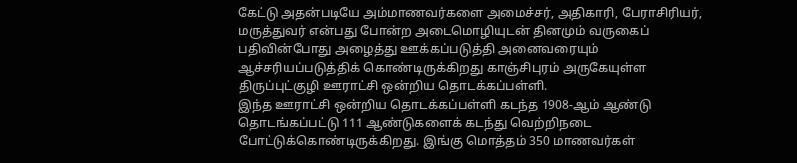கேட்டு அதன்படியே அம்மாணவர்களை அமைச்சர், அதிகாரி, பேராசிரியர், மருத்துவர் என்பது போன்ற அடைமொழியுடன் தினமும் வருகைப் பதிவின்போது அழைத்து ஊக்கப்படுத்தி அனைவரையும் ஆச்சரியப்படுத்திக் கொண்டிருக்கிறது காஞ்சிபுரம் அருகேயுள்ள திருப்புட்குழி ஊராட்சி ஒன்றிய தொடக்கப்பள்ளி.
இந்த ஊராட்சி ஒன்றிய தொடக்கப்பள்ளி கடந்த 1908-ஆம் ஆண்டு தொடங்கப்பட்டு 111 ஆண்டுகளைக் கடந்து வெற்றிநடை போட்டுக்கொண்டிருக்கிறது. இங்கு மொத்தம் 350 மாணவர்கள்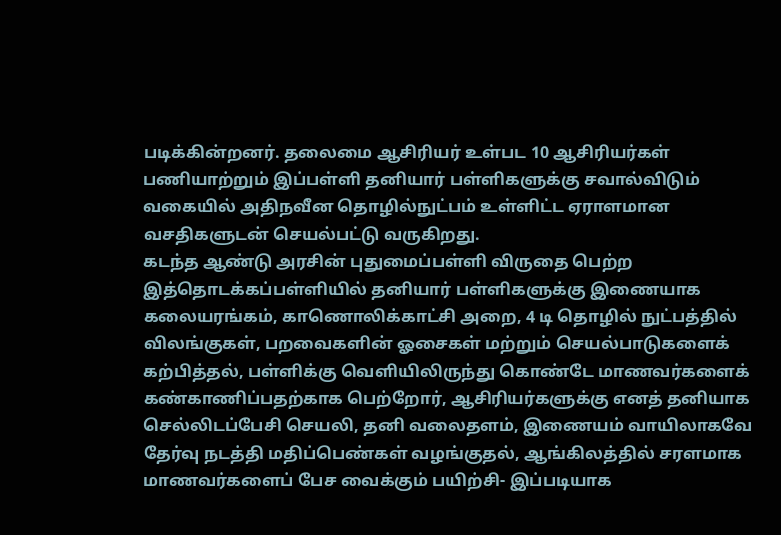படிக்கின்றனர். தலைமை ஆசிரியர் உள்பட 10 ஆசிரியர்கள் பணியாற்றும் இப்பள்ளி தனியார் பள்ளிகளுக்கு சவால்விடும் வகையில் அதிநவீன தொழில்நுட்பம் உள்ளிட்ட ஏராளமான வசதிகளுடன் செயல்பட்டு வருகிறது.
கடந்த ஆண்டு அரசின் புதுமைப்பள்ளி விருதை பெற்ற இத்தொடக்கப்பள்ளியில் தனியார் பள்ளிகளுக்கு இணையாக கலையரங்கம், காணொலிக்காட்சி அறை, 4 டி தொழில் நுட்பத்தில் விலங்குகள், பறவைகளின் ஓசைகள் மற்றும் செயல்பாடுகளைக் கற்பித்தல், பள்ளிக்கு வெளியிலிருந்து கொண்டே மாணவர்களைக் கண்காணிப்பதற்காக பெற்றோர், ஆசிரியர்களுக்கு எனத் தனியாக செல்லிடப்பேசி செயலி, தனி வலைதளம், இணையம் வாயிலாகவே தேர்வு நடத்தி மதிப்பெண்கள் வழங்குதல், ஆங்கிலத்தில் சரளமாக மாணவர்களைப் பேச வைக்கும் பயிற்சி- இப்படியாக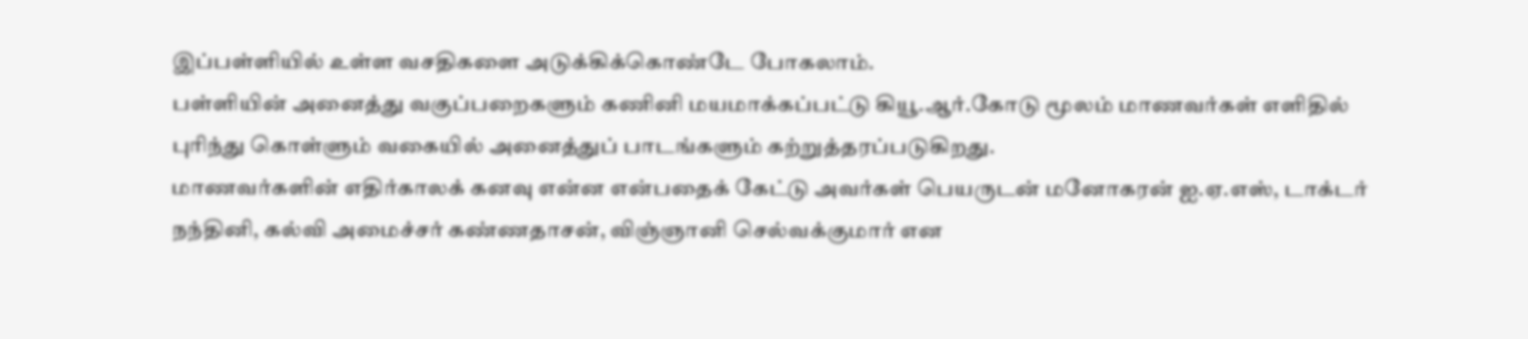இப்பள்ளியில் உள்ள வசதிகளை அடுக்கிக்கொண்டே போகலாம்.
பள்ளியின் அனைத்து வகுப்பறைகளும் கணினி மயமாக்கப்பட்டு கியூ.ஆர்.கோடு மூலம் மாணவர்கள் எளிதில் புரிந்து கொள்ளும் வகையில் அனைத்துப் பாடங்களும் கற்றுத்தரப்படுகிறது.
மாணவர்களின் எதிர்காலக் கனவு என்ன என்பதைக் கேட்டு அவர்கள் பெயருடன் மனோகரன் ஐ.ஏ.எஸ், டாக்டர் நந்தினி, கல்வி அமைச்சர் கண்ணதாசன், விஞ்ஞானி செல்வக்குமார் என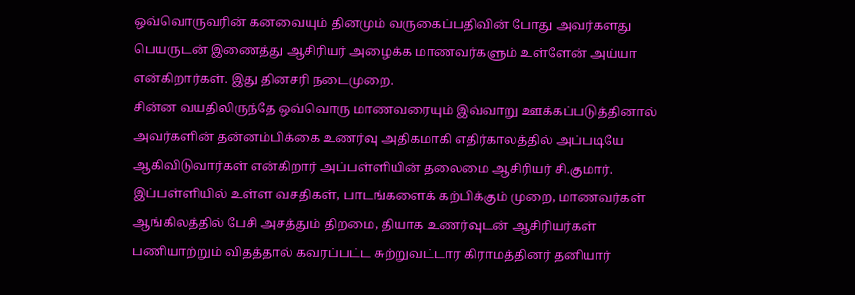ஒவ்வொருவரின் கனவையும் தினமும் வருகைப்பதிவின் போது அவர்களது பெயருடன் இணைத்து ஆசிரியர் அழைக்க மாணவர்களும் உள்ளேன் அய்யா என்கிறார்கள். இது தினசரி நடைமுறை.
சின்ன வயதிலிருந்தே ஒவ்வொரு மாணவரையும் இவ்வாறு ஊக்கப்படுத்தினால் அவர்களின் தன்னம்பிக்கை உணர்வு அதிகமாகி எதிர்காலத்தில் அப்படியே ஆகிவிடுவார்கள் என்கிறார் அப்பள்ளியின் தலைமை ஆசிரியர் சி.குமார்.
இப்பள்ளியில் உள்ள வசதிகள், பாடங்களைக் கற்பிக்கும் முறை, மாணவர்கள் ஆங்கிலத்தில் பேசி அசத்தும் திறமை, தியாக உணர்வுடன் ஆசிரியர்கள் பணியாற்றும் விதத்தால் கவரப்பட்ட சுற்றுவட்டார கிராமத்தினர் தனியார்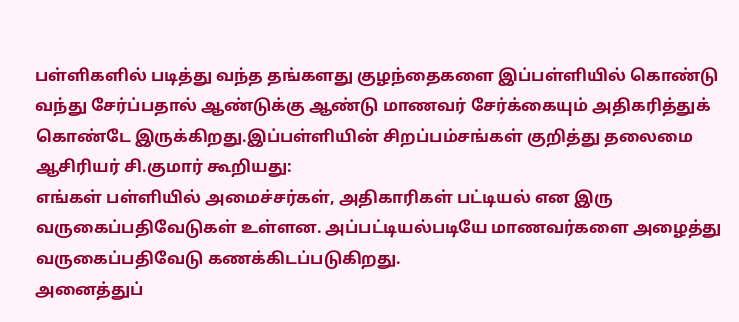பள்ளிகளில் படித்து வந்த தங்களது குழந்தைகளை இப்பள்ளியில் கொண்டு வந்து சேர்ப்பதால் ஆண்டுக்கு ஆண்டு மாணவர் சேர்க்கையும் அதிகரித்துக் கொண்டே இருக்கிறது.இப்பள்ளியின் சிறப்பம்சங்கள் குறித்து தலைமை ஆசிரியர் சி.குமார் கூறியது:
எங்கள் பள்ளியில் அமைச்சர்கள், அதிகாரிகள் பட்டியல் என இரு வருகைப்பதிவேடுகள் உள்ளன. அப்பட்டியல்படியே மாணவர்களை அழைத்து வருகைப்பதிவேடு கணக்கிடப்படுகிறது.
அனைத்துப்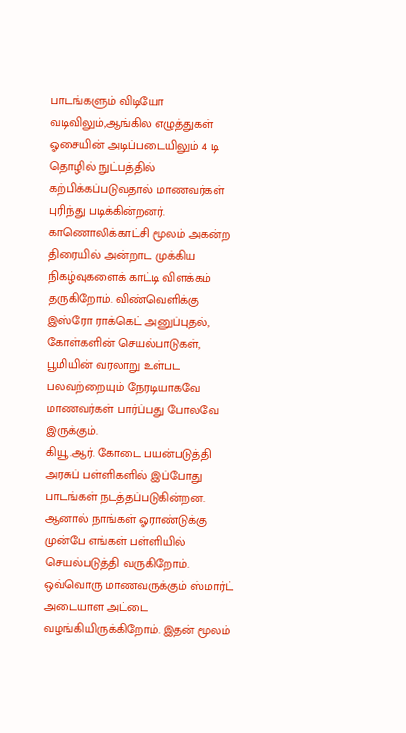பாடங்களும் விடியோ வடிவிலும்,ஆங்கில எழுத்துகள் ஓசையின் அடிப்படையிலும் 4 டி தொழில் நுட்பத்தில் கற்பிக்கப்படுவதால் மாணவர்கள் புரிந்து படிக்கின்றனர்.
காணொலிக்காட்சி மூலம் அகன்ற திரையில் அன்றாட முக்கிய நிகழ்வுகளைக் காட்டி விளக்கம் தருகிறோம். விண்வெளிக்கு இஸ்ரோ ராக்கெட் அனுப்புதல், கோள்களின் செயல்பாடுகள், பூமியின் வரலாறு உள்பட பலவற்றையும் நேரடியாகவே மாணவர்கள் பார்ப்பது போலவே இருக்கும்.
கியூ.ஆர். கோடை பயன்படுத்தி அரசுப் பள்ளிகளில் இப்போது பாடங்கள் நடத்தப்படுகின்றன. ஆனால் நாங்கள் ஓராண்டுக்கு முன்பே எங்கள் பள்ளியில் செயல்படுத்தி வருகிறோம்.
ஒவ்வொரு மாணவருக்கும் ஸ்மார்ட் அடையாள அட்டை வழங்கியிருக்கிறோம். இதன் மூலம்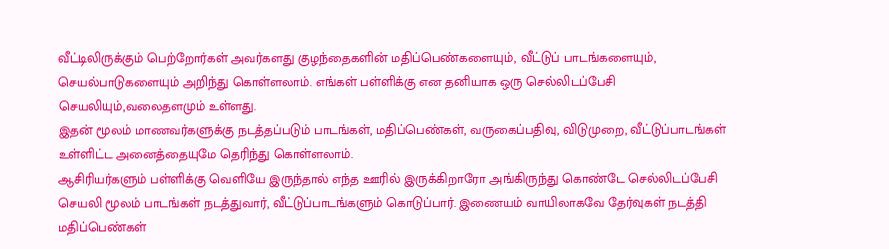வீட்டிலிருக்கும் பெற்றோர்கள் அவர்களது குழந்தைகளின் மதிப்பெண்களையும், வீட்டுப் பாடங்களையும், செயல்பாடுகளையும் அறிந்து கொள்ளலாம். எங்கள் பள்ளிக்கு என தனியாக ஒரு செல்லிடப்பேசி செயலியும்,வலைதளமும் உள்ளது.
இதன் மூலம் மாணவர்களுக்கு நடத்தப்படும் பாடங்கள், மதிப்பெண்கள், வருகைப்பதிவு, விடுமுறை, வீட்டுப்பாடங்கள் உள்ளிட்ட அனைத்தையுமே தெரிந்து கொள்ளலாம்.
ஆசிரியர்களும் பள்ளிக்கு வெளியே இருந்தால் எந்த ஊரில் இருக்கிறாரோ அங்கிருந்து கொண்டே செல்லிடப்பேசி செயலி மூலம் பாடங்கள் நடத்துவார், வீட்டுப்பாடங்களும் கொடுப்பார். இணையம் வாயிலாகவே தேர்வுகள் நடத்தி மதிப்பெண்கள்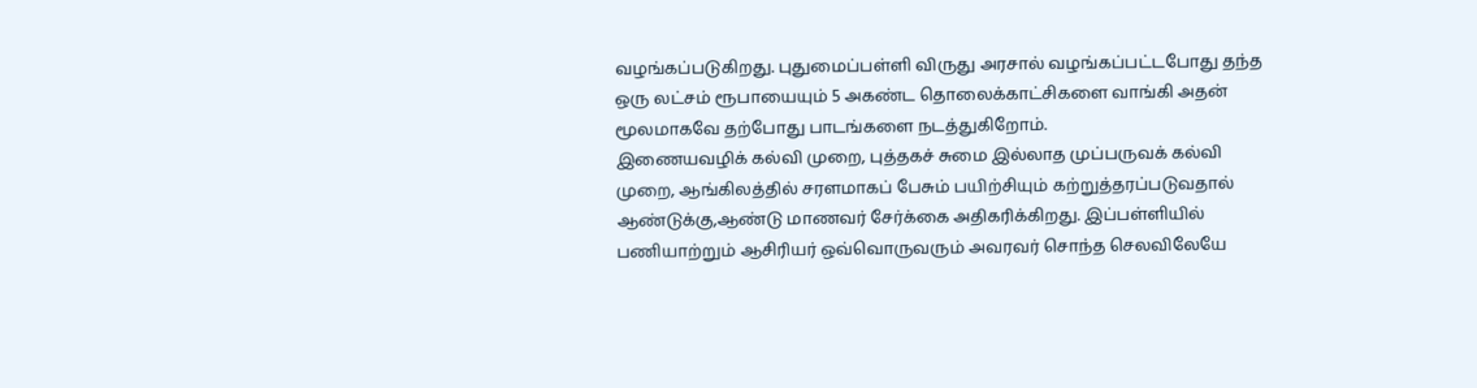வழங்கப்படுகிறது. புதுமைப்பள்ளி விருது அரசால் வழங்கப்பட்டபோது தந்த ஒரு லட்சம் ரூபாயையும் 5 அகண்ட தொலைக்காட்சிகளை வாங்கி அதன் மூலமாகவே தற்போது பாடங்களை நடத்துகிறோம்.
இணையவழிக் கல்வி முறை, புத்தகச் சுமை இல்லாத முப்பருவக் கல்வி முறை, ஆங்கிலத்தில் சரளமாகப் பேசும் பயிற்சியும் கற்றுத்தரப்படுவதால் ஆண்டுக்கு,ஆண்டு மாணவர் சேர்க்கை அதிகரிக்கிறது. இப்பள்ளியில் பணியாற்றும் ஆசிரியர் ஒவ்வொருவரும் அவரவர் சொந்த செலவிலேயே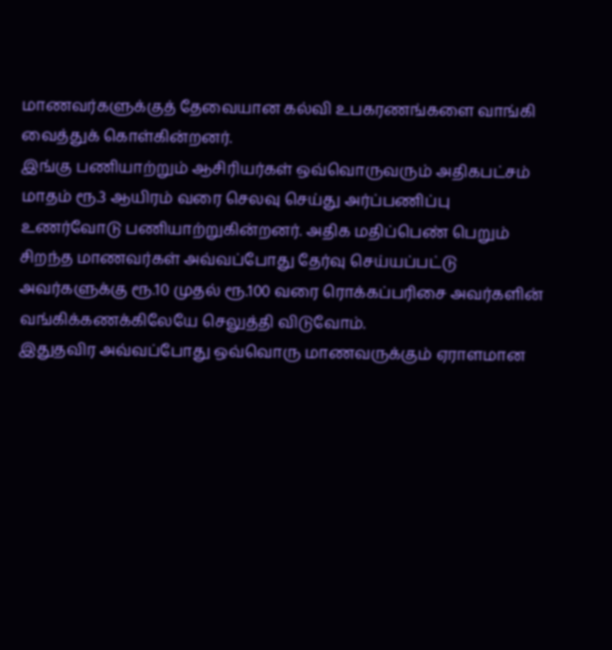மாணவர்களுக்குத் தேவையான கல்வி உபகரணங்களை வாங்கி வைத்துக் கொள்கின்றனர்.
இங்கு பணியாற்றும் ஆசிரியர்கள் ஒவ்வொருவரும் அதிகபட்சம் மாதம் ரூ.3 ஆயிரம் வரை செலவு செய்து அர்ப்பணிப்பு உணர்வோடு பணியாற்றுகின்றனர். அதிக மதிப்பெண் பெறும் சிறந்த மாணவர்கள் அவ்வப்போது தேர்வு செய்யப்பட்டு அவர்களுக்கு ரூ.10 முதல் ரூ.100 வரை ரொக்கப்பரிசை அவர்களின் வங்கிக்கணக்கிலேயே செலுத்தி விடுவோம்.
இதுதவிர அவ்வப்போது ஒவ்வொரு மாணவருக்கும் ஏராளமான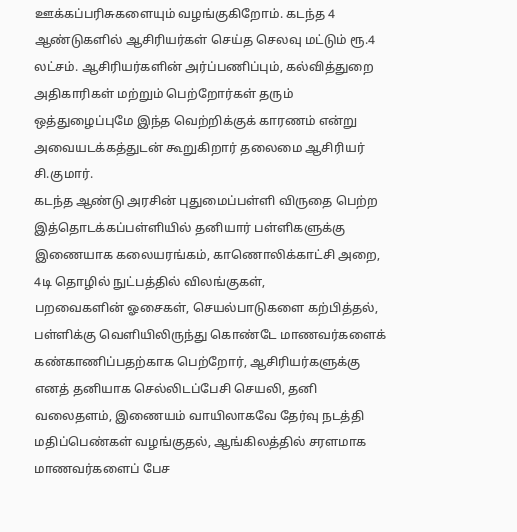ஊக்கப்பரிசுகளையும் வழங்குகிறோம். கடந்த 4 ஆண்டுகளில் ஆசிரியர்கள் செய்த செலவு மட்டும் ரூ.4 லட்சம். ஆசிரியர்களின் அர்ப்பணிப்பும், கல்வித்துறை அதிகாரிகள் மற்றும் பெற்றோர்கள் தரும் ஒத்துழைப்புமே இந்த வெற்றிக்குக் காரணம் என்று அவையடக்கத்துடன் கூறுகிறார் தலைமை ஆசிரியர் சி.குமார்.
கடந்த ஆண்டு அரசின் புதுமைப்பள்ளி விருதை பெற்ற இத்தொடக்கப்பள்ளியில் தனியார் பள்ளிகளுக்கு இணையாக கலையரங்கம், காணொலிக்காட்சி அறை, 4டி தொழில் நுட்பத்தில் விலங்குகள்,
பறவைகளின் ஓசைகள், செயல்பாடுகளை கற்பித்தல், பள்ளிக்கு வெளியிலிருந்து கொண்டே மாணவர்களைக் கண்காணிப்பதற்காக பெற்றோர், ஆசிரியர்களுக்கு எனத் தனியாக செல்லிடப்பேசி செயலி, தனி வலைதளம், இணையம் வாயிலாகவே தேர்வு நடத்தி மதிப்பெண்கள் வழங்குதல், ஆங்கிலத்தில் சரளமாக மாணவர்களைப் பேச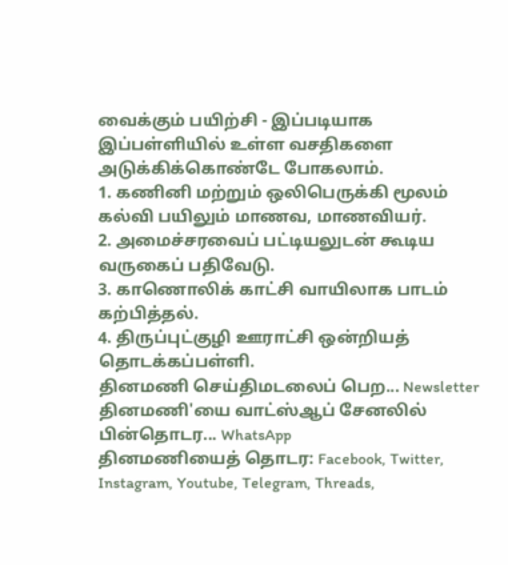வைக்கும் பயிற்சி - இப்படியாக இப்பள்ளியில் உள்ள வசதிகளை அடுக்கிக்கொண்டே போகலாம்.
1. கணினி மற்றும் ஒலிபெருக்கி மூலம் கல்வி பயிலும் மாணவ, மாணவியர்.
2. அமைச்சரவைப் பட்டியலுடன் கூடிய வருகைப் பதிவேடு.
3. காணொலிக் காட்சி வாயிலாக பாடம் கற்பித்தல்.
4. திருப்புட்குழி ஊராட்சி ஒன்றியத் தொடக்கப்பள்ளி.
தினமணி செய்திமடலைப் பெற... Newsletter
தினமணி'யை வாட்ஸ்ஆப் சேனலில் பின்தொடர... WhatsApp
தினமணியைத் தொடர: Facebook, Twitter, Instagram, Youtube, Telegram, Threads,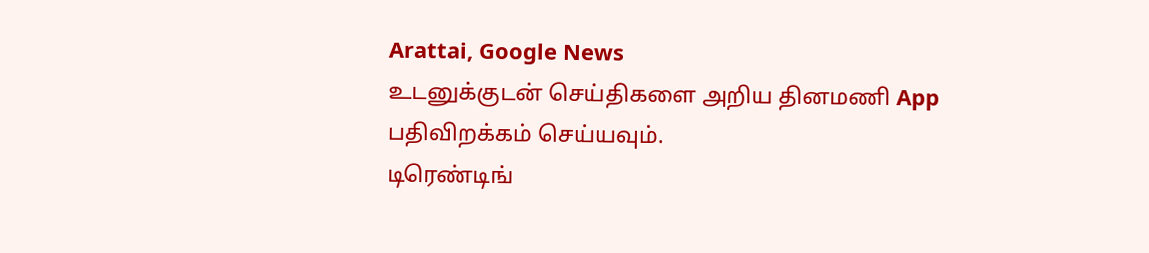Arattai, Google News
உடனுக்குடன் செய்திகளை அறிய தினமணி App பதிவிறக்கம் செய்யவும்.
டிரெண்டிங்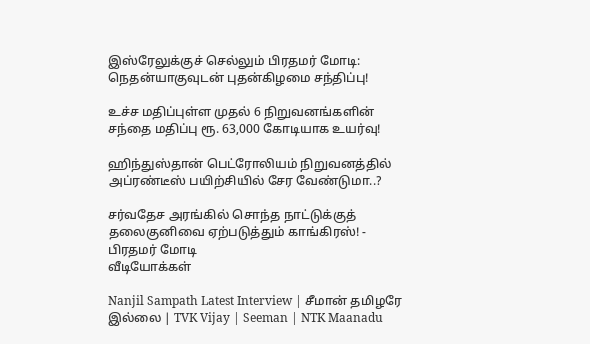இஸ்ரேலுக்குச் செல்லும் பிரதமர் மோடி: நெதன்யாகுவுடன் புதன்கிழமை சந்திப்பு!

உச்ச மதிப்புள்ள முதல் 6 நிறுவனங்களின் சந்தை மதிப்பு ரூ. 63,000 கோடியாக உயர்வு!

ஹிந்துஸ்தான் பெட்ரோலியம் நிறுவனத்தில் அப்ரண்டீஸ் பயிற்சியில் சேர வேண்டுமா..?

சர்வதேச அரங்கில் சொந்த நாட்டுக்குத் தலைகுனிவை ஏற்படுத்தும் காங்கிரஸ்! - பிரதமர் மோடி
வீடியோக்கள்

Nanjil Sampath Latest Interview | சீமான் தமிழரே இல்லை | TVK Vijay | Seeman | NTK Maanadu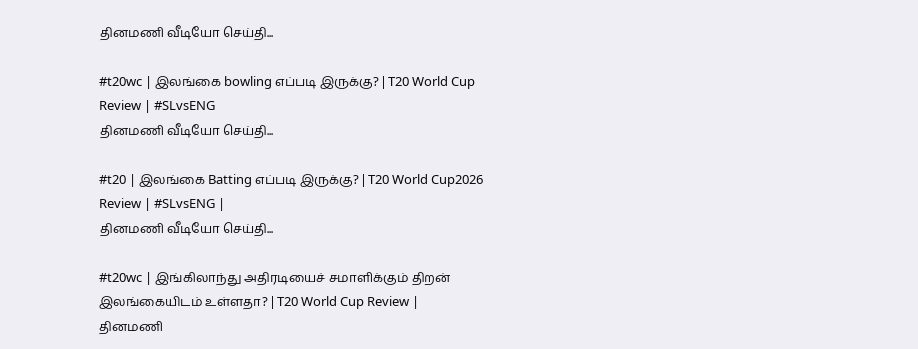தினமணி வீடியோ செய்தி...

#t20wc | இலங்கை bowling எப்படி இருக்கு? | T20 World Cup Review | #SLvsENG
தினமணி வீடியோ செய்தி...

#t20 | இலங்கை Batting எப்படி இருக்கு? | T20 World Cup2026 Review | #SLvsENG |
தினமணி வீடியோ செய்தி...

#t20wc | இங்கிலாந்து அதிரடியைச் சமாளிக்கும் திறன் இலங்கையிடம் உள்ளதா? | T20 World Cup Review |
தினமணி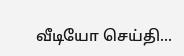வீடியோ செய்தி...